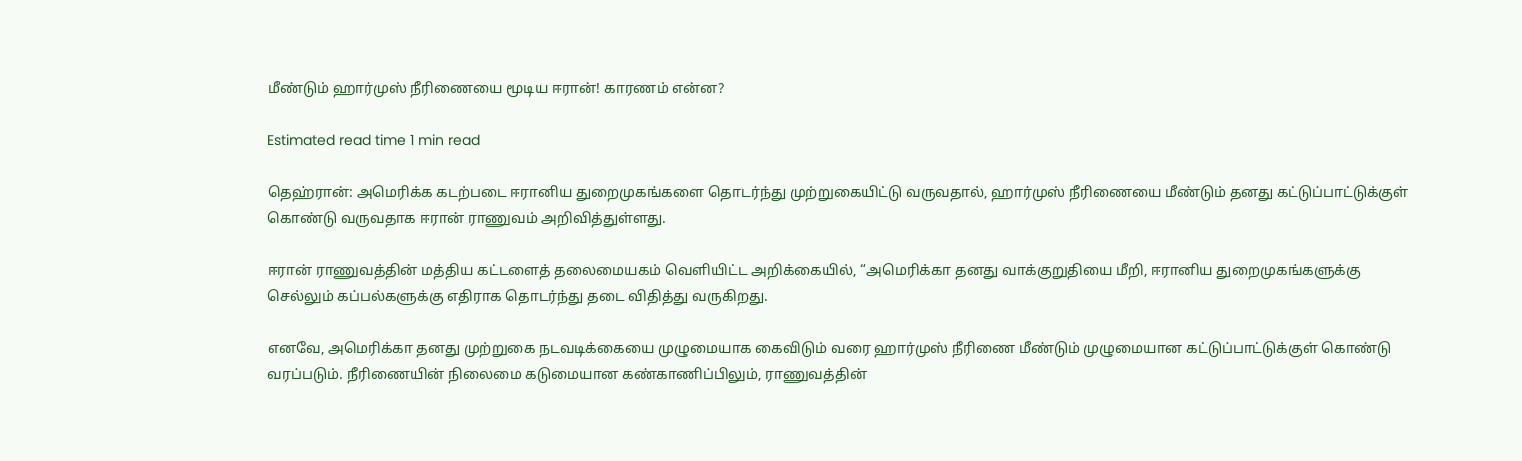மீண்டும் ஹார்முஸ் நீரிணையை மூடிய ஈரான்! காரணம் என்ன?

Estimated read time 1 min read

தெஹ்ரான்: அமெரிக்க கடற்படை ஈரானிய துறைமுகங்களை தொடர்ந்து முற்றுகையிட்டு வருவதால், ஹார்முஸ் நீரிணையை மீண்டும் தனது கட்டுப்பாட்டுக்குள் கொண்டு வருவதாக ஈரான் ராணுவம் அறிவித்துள்ளது.

ஈரான் ராணுவத்தின் மத்திய கட்டளைத் தலைமையகம் வெளியிட்ட அறிக்கையில், “அமெரிக்கா தனது வாக்குறுதியை மீறி, ஈரானிய துறைமுகங்களுக்கு செல்லும் கப்பல்களுக்கு எதிராக தொடர்ந்து தடை விதித்து வருகிறது.

எனவே, அமெரிக்கா தனது முற்றுகை நடவடிக்கையை முழுமையாக கைவிடும் வரை ஹார்முஸ் நீரிணை மீண்டும் முழுமையான கட்டுப்பாட்டுக்குள் கொண்டு வரப்படும். நீரிணையின் நிலைமை கடுமையான கண்காணிப்பிலும், ராணுவத்தின்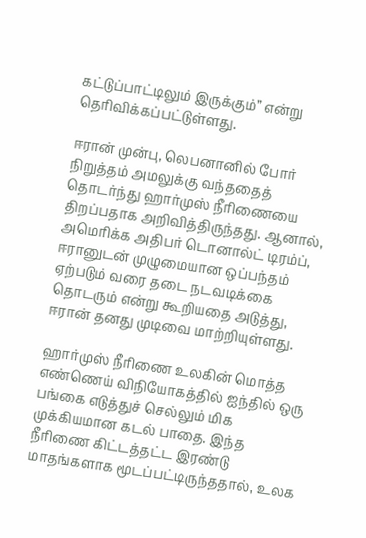கட்டுப்பாட்டிலும் இருக்கும்” என்று தெரிவிக்கப்பட்டுள்ளது.

ஈரான் முன்பு, லெபனானில் போர் நிறுத்தம் அமலுக்கு வந்ததைத் தொடர்ந்து ஹார்முஸ் நீரிணையை திறப்பதாக அறிவித்திருந்தது. ஆனால், அமெரிக்க அதிபர் டொனால்ட் டிரம்ப், ஈரானுடன் முழுமையான ஒப்பந்தம் ஏற்படும் வரை தடை நடவடிக்கை தொடரும் என்று கூறியதை அடுத்து, ஈரான் தனது முடிவை மாற்றியுள்ளது.

ஹார்முஸ் நீரிணை உலகின் மொத்த எண்ணெய் விநியோகத்தில் ஐந்தில் ஒரு பங்கை எடுத்துச் செல்லும் மிக முக்கியமான கடல் பாதை. இந்த நீரிணை கிட்டத்தட்ட இரண்டு மாதங்களாக மூடப்பட்டிருந்ததால், உலக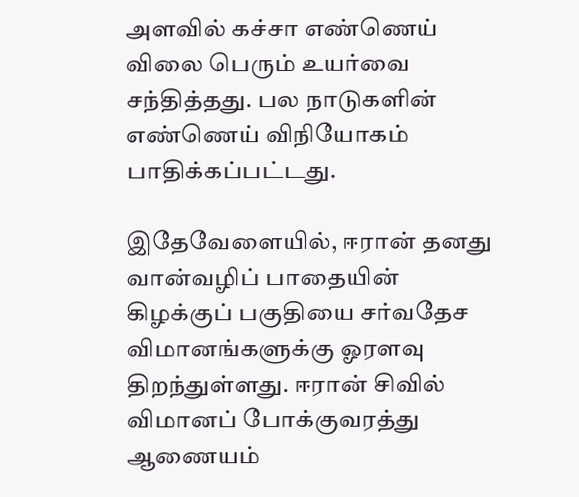அளவில் கச்சா எண்ணெய் விலை பெரும் உயர்வை சந்தித்தது. பல நாடுகளின் எண்ணெய் விநியோகம் பாதிக்கப்பட்டது.

இதேவேளையில், ஈரான் தனது வான்வழிப் பாதையின் கிழக்குப் பகுதியை சர்வதேச விமானங்களுக்கு ஓரளவு திறந்துள்ளது. ஈரான் சிவில் விமானப் போக்குவரத்து ஆணையம்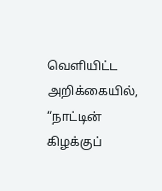வெளியிட்ட அறிக்கையில், “நாட்டின் கிழக்குப்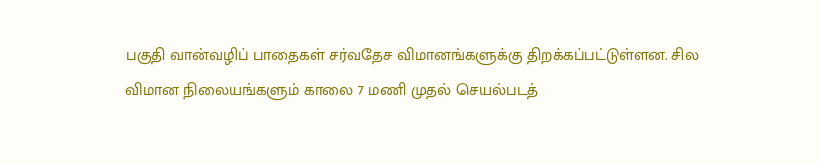பகுதி வான்வழிப் பாதைகள் சர்வதேச விமானங்களுக்கு திறக்கப்பட்டுள்ளன. சில விமான நிலையங்களும் காலை 7 மணி முதல் செயல்படத்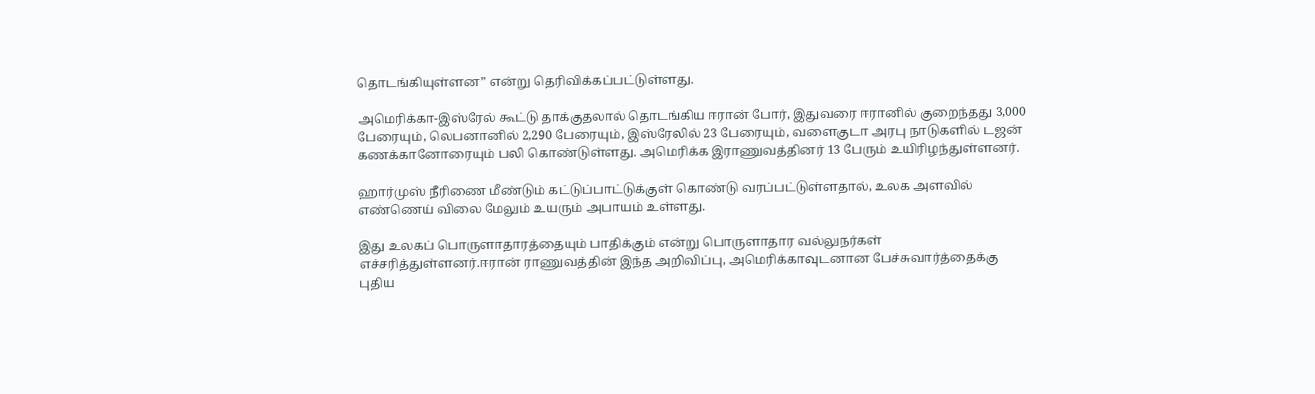தொடங்கியுள்ளன” என்று தெரிவிக்கப்பட்டுள்ளது.

அமெரிக்கா-இஸ்ரேல் கூட்டு தாக்குதலால் தொடங்கிய ஈரான் போர், இதுவரை ஈரானில் குறைந்தது 3,000 பேரையும், லெபனானில் 2,290 பேரையும், இஸ்ரேலில் 23 பேரையும், வளைகுடா அரபு நாடுகளில் டஜன் கணக்கானோரையும் பலி கொண்டுள்ளது. அமெரிக்க இராணுவத்தினர் 13 பேரும் உயிரிழந்துள்ளனர்.

ஹார்முஸ் நீரிணை மீண்டும் கட்டுப்பாட்டுக்குள் கொண்டு வரப்பட்டுள்ளதால், உலக அளவில் எண்ணெய் விலை மேலும் உயரும் அபாயம் உள்ளது.

இது உலகப் பொருளாதாரத்தையும் பாதிக்கும் என்று பொருளாதார வல்லுநர்கள் எச்சரித்துள்ளனர்.ஈரான் ராணுவத்தின் இந்த அறிவிப்பு, அமெரிக்காவுடனான பேச்சுவார்த்தைக்கு புதிய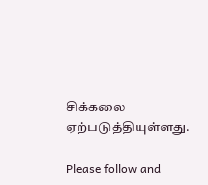சிக்கலை ஏற்படுத்தியுள்ளது.

Please follow and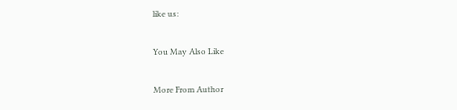like us:

You May Also Like

More From Author